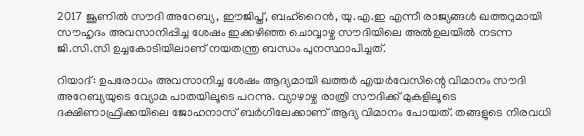2017 ജൂണില്‍ സൗദി അറേബ്യ, ഈജിപ്ത്, ബഹ്‌റൈന്‍, യു.എ.ഇ എന്നീ രാജ്യങ്ങള്‍ ഖത്തറുമായി സൗഹൃദം അവസാനിപ്പിച്ച ശേഷം ഇക്കഴിഞ്ഞ ചൊവ്വാഴ്ച സൗദിയിലെ അല്‍ഉലയില്‍ നടന്ന ജി.സി.സി ഉച്ചകോടിയിലാണ് നയതന്ത്ര ബന്ധം പുനസ്ഥാപിച്ചത്.

റിയാദ്: ഉപരോധം അവസാനിച്ച ശേഷം ആദ്യമായി ഖത്തര്‍ എയര്‍വേസിന്റെ വിമാനം സൗദി അറേബ്യയുടെ വ്യോമ പാതയിലൂടെ പറന്നു. വ്യാഴാഴ്ച രാത്രി സൗദിക്ക് മുകളിലൂടെ ദക്ഷിണാഫ്രിക്കയിലെ ജോഹനാസ് ബര്‍ഗിലേക്കാണ് ആദ്യ വിമാനം പോയത്. തങ്ങളുടെ നിരവധി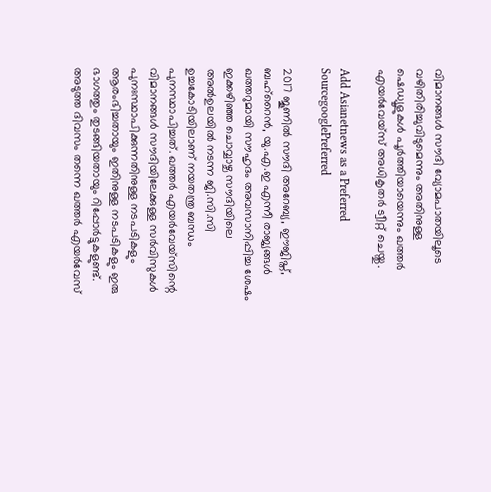വിമാനങ്ങള്‍ സൗദി വ്യോമപാതയിലൂടെ വഴിതിരിച്ചുവിടുമെന്നും അതിനുള്ള ഷെഡ്യൂളുകള്‍ പൂര്‍ത്തിയായെന്നും ഖത്തര്‍ എയര്‍വേയ്‌സ് അധികൃതര്‍ ട്വീറ്റ് ചെയ്തു.

Add Asianetnews as a Preferred SourcegooglePreferred

2017 ജൂണില്‍ സൗദി അറേബ്യ, ഈജിപ്ത്, ബഹ്‌റൈന്‍, യു.എ.ഇ എന്നീ രാജ്യങ്ങള്‍ ഖത്തറുമായി സൗഹൃദം അവസാനിപ്പിച്ച ശേഷം ഇക്കഴിഞ്ഞ ചൊവ്വാഴ്ച സൗദിയിലെ അല്‍ഉലയില്‍ നടന്ന ജി.സി.സി ഉച്ചകോടിയിലാണ് നയതന്ത്ര ബന്ധം പുനസ്ഥാപിച്ചത്. ഖത്തര്‍ എയര്‍വേയ്‌സിന്റെ വിമാനങ്ങള്‍ സൗദിയിലേക്കുള്ള സര്‍വിസുകള്‍ പുനഃസ്ഥാപിക്കുന്നതിനുള്ള നടപടികളും ആരംഭിച്ചതായും ഇതിനുള്ള നടപടികളും ഇരു ഭാഗത്തും തുടങ്ങിയതായും റിപ്പോര്‍ട്ടുകളുണ്ട്. അടുത്ത ദിവസം തന്നെ ഖത്തര്‍ എയര്‍വേസ്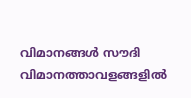വിമാനങ്ങള്‍ സൗദി വിമാനത്താവളങ്ങളില്‍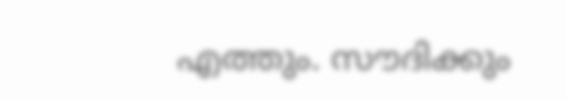എത്തും. സൗദിക്കും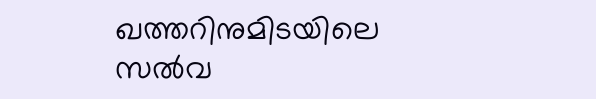ഖത്തറിനുമിടയിലെ സല്‍വ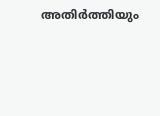അതിര്‍ത്തിയും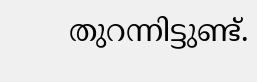തുറന്നിട്ടുണ്ട്.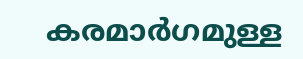കരമാര്‍ഗമുള്ള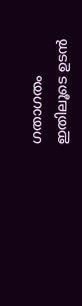ഗതാഗതം ഇതിലൂടെ ഉടന്‍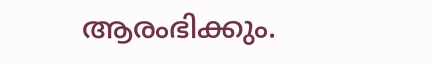ആരംഭിക്കും.